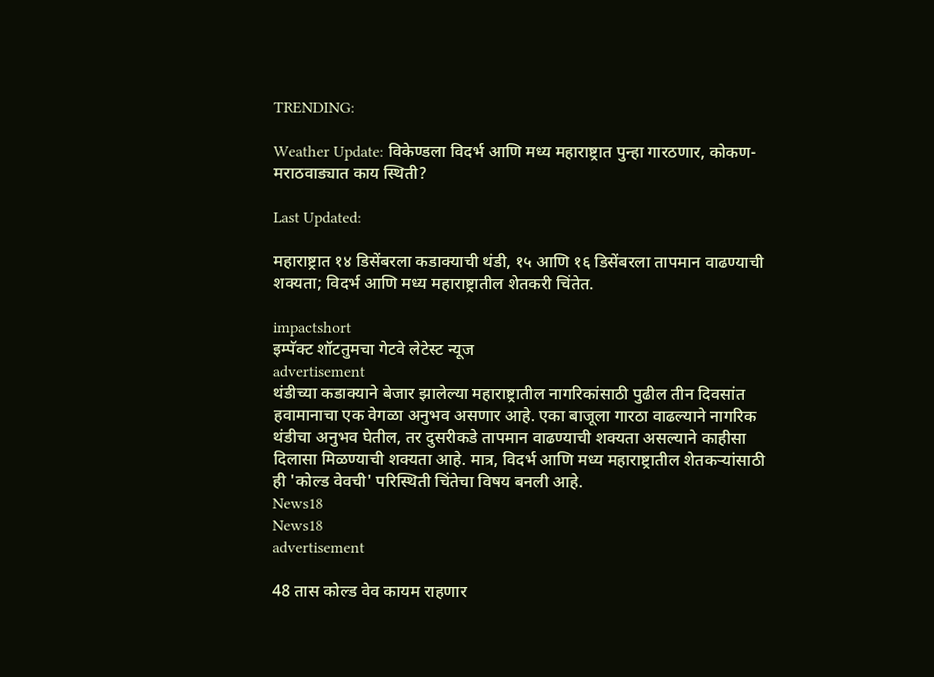TRENDING:

Weather Update: विकेण्डला विदर्भ आणि मध्य महाराष्ट्रात पुन्हा गारठणार, कोकण-मराठवाड्यात काय स्थिती?

Last Updated:

महाराष्ट्रात १४ डिसेंबरला कडाक्याची थंडी, १५ आणि १६ डिसेंबरला तापमान वाढण्याची शक्यता; विदर्भ आणि मध्य महाराष्ट्रातील शेतकरी चिंतेत.

impactshort
इम्पॅक्ट शॉटतुमचा गेटवे लेटेस्ट न्यूज
advertisement
थंडीच्या कडाक्याने बेजार झालेल्या महाराष्ट्रातील नागरिकांसाठी पुढील तीन दिवसांत हवामानाचा एक वेगळा अनुभव असणार आहे. एका बाजूला गारठा वाढल्याने नागरिक थंडीचा अनुभव घेतील, तर दुसरीकडे तापमान वाढण्याची शक्यता असल्याने काहीसा दिलासा मिळण्याची शक्यता आहे. मात्र, विदर्भ आणि मध्य महाराष्ट्रातील शेतकऱ्यांसाठी ही 'कोल्ड वेवची' परिस्थिती चिंतेचा विषय बनली आहे.
News18
News18
advertisement

48 तास कोल्ड वेव कायम राहणार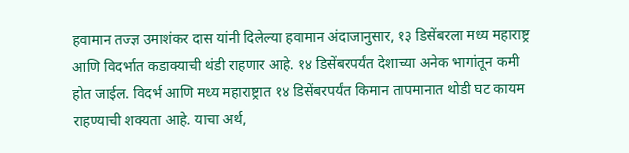हवामान तज्ज्ञ उमाशंकर दास यांनी दिलेल्या हवामान अंदाजानुसार, १३ डिसेंबरला मध्य महाराष्ट्र आणि विदर्भात कडाक्याची थंडी राहणार आहे. १४ डिसेंबरपर्यंत देशाच्या अनेक भागांतून कमी होत जाईल. विदर्भ आणि मध्य महाराष्ट्रात १४ डिसेंबरपर्यंत किमान तापमानात थोडी घट कायम राहण्याची शक्यता आहे. याचा अर्थ,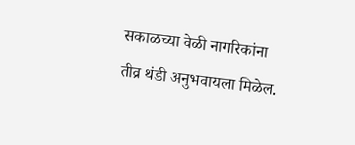सकाळच्या वेळी नागरिकांना तीव्र थंडी अनुभवायला मिळेल.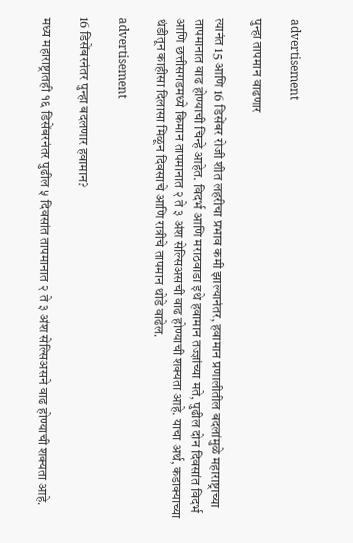advertisement

पुन्हा तापमान वाढणार

त्यानंत 15 आणि 16 डिसेंबर रोजी शीत लहरीचा प्रभाव कमी झाल्यानंतर, हवामान प्रणालीतील बदलांमुळे महाराष्ट्राच्या तापमानात वाढ होण्याची चिन्हे आहेत. विदर्भ आणि मराठवाडा इथे हवामान तज्ज्ञांच्या मते, पुढील दोन दिवसांत विदर्भ आणि छत्तीसगडमध्ये किमान तापमानात २ ते ३ अंश सेल्सिअसची वाढ होण्याची शक्यता आहे. याचा अर्थ, कडाक्याच्या थंडीतून काहीसा दिलासा मिळून दिवसाचे आणि रात्रीचे तापमान थोडे वाढेल.

advertisement

16 डिसेंबरनंतर पुन्हा बदलणार हवामान?

मध्य महाराष्ट्रातही १६ डिसेंबरनंतर पुढील ५ दिवसांत तापमानात २ ते ३ अंश सेल्सिअसने वाढ होण्याची शक्यता आहे.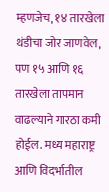म्हणजेच, १४ तारखेला थंडीचा जोर जाणवेल, पण १५ आणि १६ तारखेला तापमान वाढल्याने गारठा कमी होईल. मध्य महाराष्ट्र आणि विदर्भातील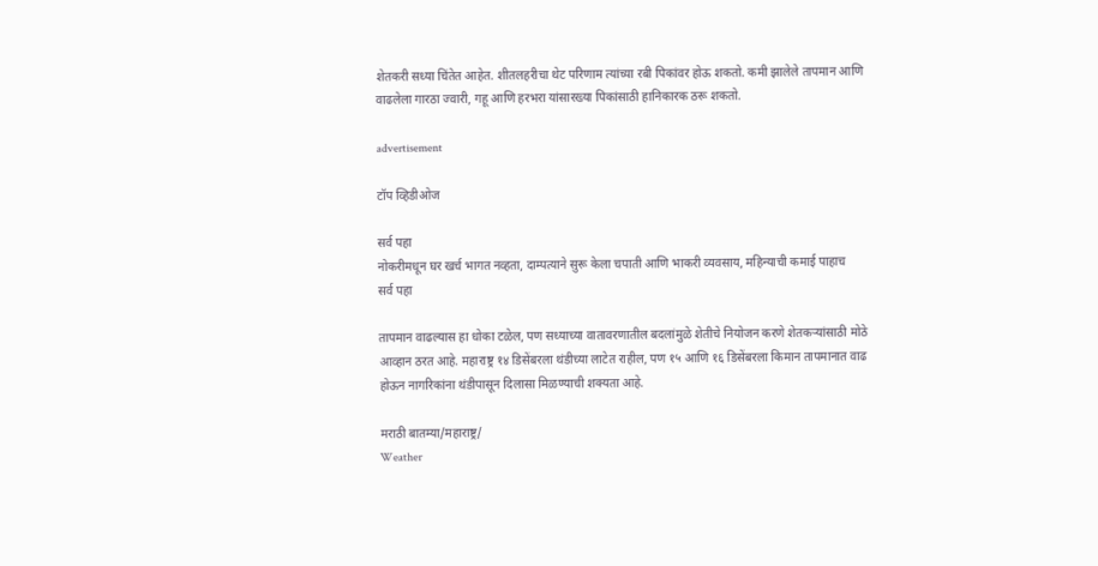शेतकरी सध्या चिंतेत आहेत. शीतलहरीचा थेट परिणाम त्यांच्या रबी पिकांवर होऊ शकतो. कमी झालेले तापमान आणि वाढलेला गारठा ज्वारी, गहू आणि हरभरा यांसारख्या पिकांसाठी हानिकारक ठरू शकतो.

advertisement

टॉप व्हिडीओज

सर्व पहा
नोकरीमधून घर खर्च भागत नव्हता, दाम्पत्याने सुरू केला चपाती आणि भाकरी व्यवसाय, महिन्याची कमाई पाहाच
सर्व पहा

तापमान वाढल्यास हा धोका टळेल, पण सध्याच्या वातावरणातील बदलांमुळे शेतीचे नियोजन करणे शेतकऱ्यांसाठी मोठे आव्हान ठरत आहे. महाराष्ट्र १४ डिसेंबरला थंडीच्या लाटेत राहील, पण १५ आणि १६ डिसेंबरला किमान तापमानात वाढ होऊन नागरिकांना थंडीपासून दिलासा मिळण्याची शक्यता आहे.

मराठी बातम्या/महाराष्ट्र/
Weather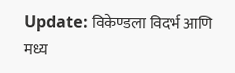Update: विकेण्डला विदर्भ आणि मध्य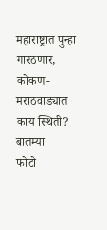महाराष्ट्रात पुन्हा गारठणार, कोकण-मराठवाड्यात काय स्थिती?
बातम्या
फोटो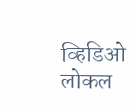व्हिडिओ
लोकल